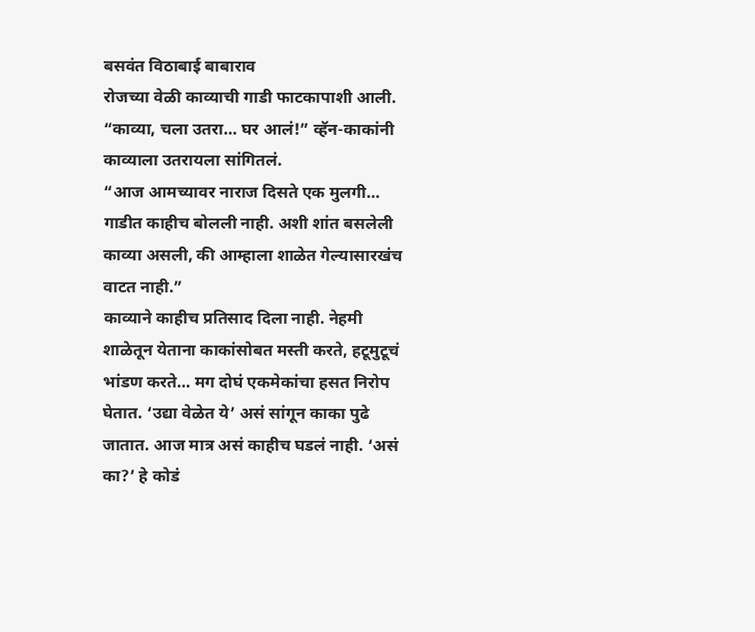बसवंत विठाबाई बाबाराव
रोजच्या वेळी काव्याची गाडी फाटकापाशी आली.
“काव्या, चला उतरा… घर आलं!” व्हॅन-काकांनी काव्याला उतरायला सांगितलं.
“आज आमच्यावर नाराज दिसते एक मुलगी… गाडीत काहीच बोलली नाही. अशी शांत बसलेली काव्या असली, की आम्हाला शाळेत गेल्यासारखंच वाटत नाही.”
काव्याने काहीच प्रतिसाद दिला नाही. नेहमी शाळेतून येताना काकांसोबत मस्ती करते, हटूमुटूचं भांडण करते… मग दोघं एकमेकांचा हसत निरोप घेतात. ‘उद्या वेळेत ये’ असं सांगून काका पुढे जातात. आज मात्र असं काहीच घडलं नाही. ‘असं का?’ हे कोडं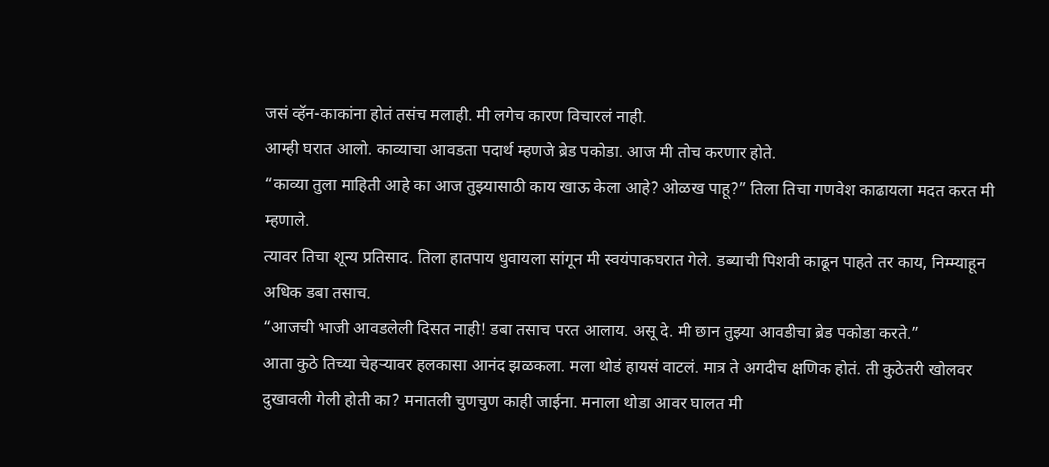जसं व्हॅन-काकांना होतं तसंच मलाही. मी लगेच कारण विचारलं नाही.
आम्ही घरात आलो. काव्याचा आवडता पदार्थ म्हणजे ब्रेड पकोडा. आज मी तोच करणार होते.
“काव्या तुला माहिती आहे का आज तुझ्यासाठी काय खाऊ केला आहे? ओळख पाहू?” तिला तिचा गणवेश काढायला मदत करत मी म्हणाले.
त्यावर तिचा शून्य प्रतिसाद. तिला हातपाय धुवायला सांगून मी स्वयंपाकघरात गेले. डब्याची पिशवी काढून पाहते तर काय, निम्म्याहून अधिक डबा तसाच.
“आजची भाजी आवडलेली दिसत नाही! डबा तसाच परत आलाय. असू दे. मी छान तुझ्या आवडीचा ब्रेड पकोडा करते.”
आता कुठे तिच्या चेहऱ्यावर हलकासा आनंद झळकला. मला थोडं हायसं वाटलं. मात्र ते अगदीच क्षणिक होतं. ती कुठेतरी खोलवर दुखावली गेली होती का? मनातली चुणचुण काही जाईना. मनाला थोडा आवर घालत मी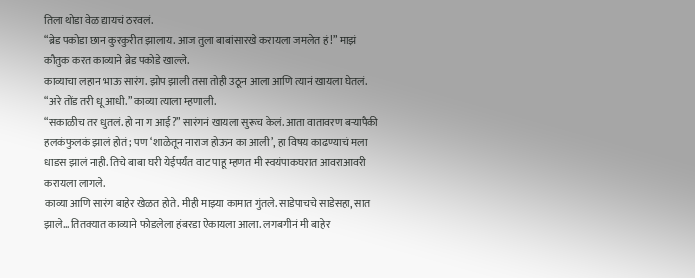तिला थोडा वेळ द्यायचं ठरवलं.
“ब्रेड पकोडा छान कुरकुरीत झालाय. आज तुला बाबांसारखे करायला जमलेत हं!” माझं कौतुक करत काव्याने ब्रेड पकोडे खाल्ले.
काव्याचा लहान भाऊ सारंग. झोप झाली तसा तोही उठून आला आणि त्यानं खायला घेतलं.
“अरे तोंड तरी धू आधी.” काव्या त्याला म्हणाली.
“सकाळीच तर धुतलं. हो ना ग आई?” सारंगनं खायला सुरूच केलं. आता वातावरण बऱ्यापैकी हलकंफुलकं झालं होतं; पण ‘शाळेतून नाराज होऊन का आली’, हा विषय काढण्याचं मला धाडस झालं नाही. तिचे बाबा घरी येईपर्यंत वाट पाहू म्हणत मी स्वयंपाकघरात आवराआवरी करायला लागले.
काव्या आणि सारंग बाहेर खेळत होते. मीही माझ्या कामात गुंतले. साडेपाचचे साडेसहा, सात झाले… तितक्यात काव्याने फोडलेला हंबरडा ऐकायला आला. लगबगीनं मी बाहेर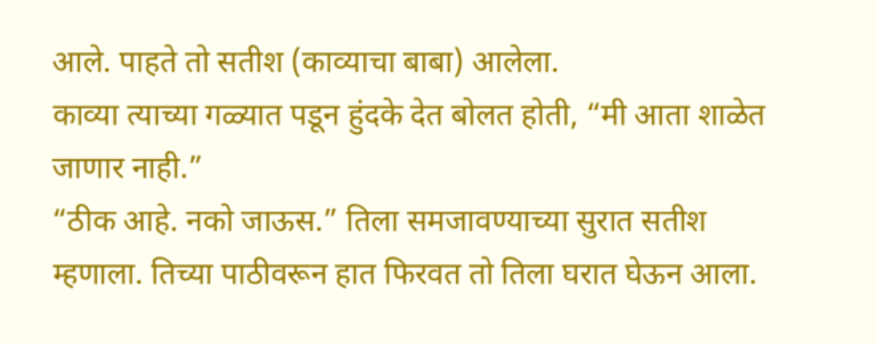आले. पाहते तो सतीश (काव्याचा बाबा) आलेला.
काव्या त्याच्या गळ्यात पडून हुंदके देत बोलत होती, “मी आता शाळेत जाणार नाही.”
“ठीक आहे. नको जाऊस.” तिला समजावण्याच्या सुरात सतीश म्हणाला. तिच्या पाठीवरून हात फिरवत तो तिला घरात घेऊन आला.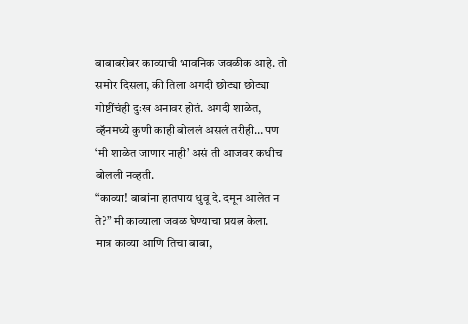बाबाबरोबर काव्याची भावनिक जवळीक आहे. तो समोर दिसला, की तिला अगदी छोट्या छोट्या गोष्टींचंही दुःख अनावर होतं. अगदी शाळेत, व्हॅनमध्ये कुणी काही बोललं असलं तरीही… पण ‘मी शाळेत जाणार नाही’ असं ती आजवर कधीच बोलली नव्हती.
“काव्या! बाबांना हातपाय धुवू दे. दमून आलेत न ते?” मी काव्याला जवळ घेण्याचा प्रयत्न केला.
मात्र काव्या आणि तिचा बाबा,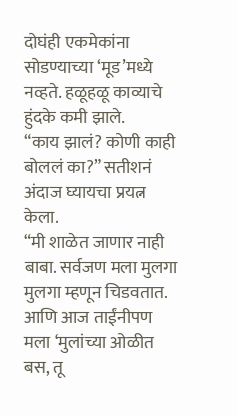दोघंही एकमेकांना सोडण्याच्या ‘मूड’मध्ये नव्हते. हळूहळू काव्याचे हुंदके कमी झाले.
“काय झालं? कोणी काही बोललं का?” सतीशनं अंदाज घ्यायचा प्रयत्न केला.
“मी शाळेत जाणार नाही बाबा. सर्वजण मला मुलगा मुलगा म्हणून चिडवतात. आणि आज ताईंनीपण मला ‘मुलांच्या ओळीत बस, तू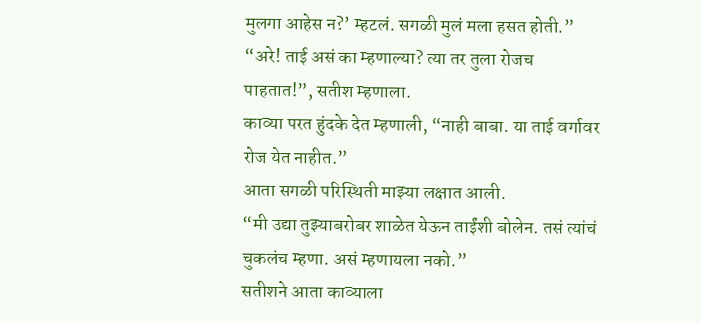मुलगा आहेस न?’ म्हटलं. सगळी मुलं मला हसत होती.”
“अरे! ताई असं का म्हणाल्या? त्या तर तुला रोजच पाहतात!”, सतीश म्हणाला.
काव्या परत हुंदके देत म्हणाली, “नाही बाबा. या ताई वर्गावर रोज येत नाहीत.”
आता सगळी परिस्थिती माझ्या लक्षात आली.
“मी उद्या तुझ्याबरोबर शाळेत येऊन ताईंशी बोलेन. तसं त्यांचं चुकलंच म्हणा. असं म्हणायला नको.”
सतीशने आता काव्याला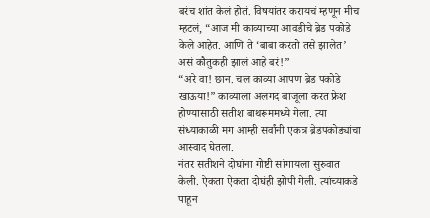बरंच शांत केलं होतं. विषयांतर करायचं म्हणून मीच म्हटलं, “आज मी काव्याच्या आवडीचे ब्रेड पकोडे केले आहेत. आणि ते ‘बाबा करतो तसे झालेत’ असं कौतुकही झालं आहे बरं!”
“अरे वा! छान. चल काव्या आपण ब्रेड पकोडे खाऊया!” काव्याला अलगद बाजूला करत फ्रेश होण्यासाठी सतीश बाथरूममध्ये गेला. त्या संध्याकाळी मग आम्ही सर्वांनी एकत्र ब्रेडपकोड्यांचा आस्वाद घेतला.
नंतर सतीशने दोघांना गोष्टी सांगायला सुरुवात केली. ऐकता ऐकता दोघंही झोपी गेली. त्यांच्याकडे पाहून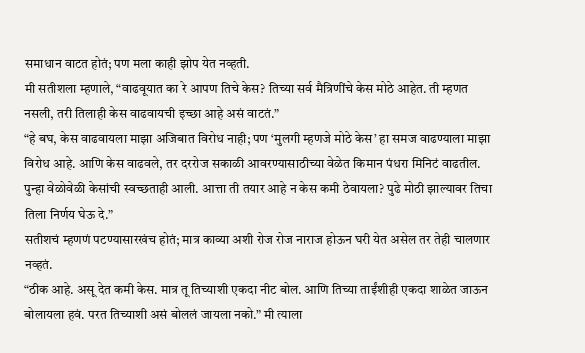समाधान वाटत होतं; पण मला काही झोप येत नव्हती.
मी सतीशला म्हणाले, “वाढवूयात का रे आपण तिचे केस? तिच्या सर्व मैत्रिणींचे केस मोठे आहेत. ती म्हणत नसली, तरी तिलाही केस वाढवायची इच्छा आहे असं वाटतं.”
“हे बघ, केस वाढवायला माझा अजिबात विरोध नाही; पण ‘मुलगी म्हणजे मोठे केस’ हा समज वाढण्याला माझा विरोध आहे. आणि केस वाढवले, तर दररोज सकाळी आवरण्यासाठीच्या वेळेत किमान पंधरा मिनिटं वाढतील. पुन्हा वेळोवेळी केसांची स्वच्छताही आली. आत्ता ती तयार आहे न केस कमी ठेवायला? पुढे मोठी झाल्यावर तिचा तिला निर्णय घेऊ दे.”
सतीशचं म्हणणं पटण्यासारखंच होतं; मात्र काव्या अशी रोज रोज नाराज होऊन घरी येत असेल तर तेही चालणार नव्हतं.
“ठीक आहे. असू देत कमी केस. मात्र तू तिच्याशी एकदा नीट बोल. आणि तिच्या ताईंशीही एकदा शाळेत जाऊन बोलायला हवं. परत तिच्याशी असं बोललं जायला नको.” मी त्याला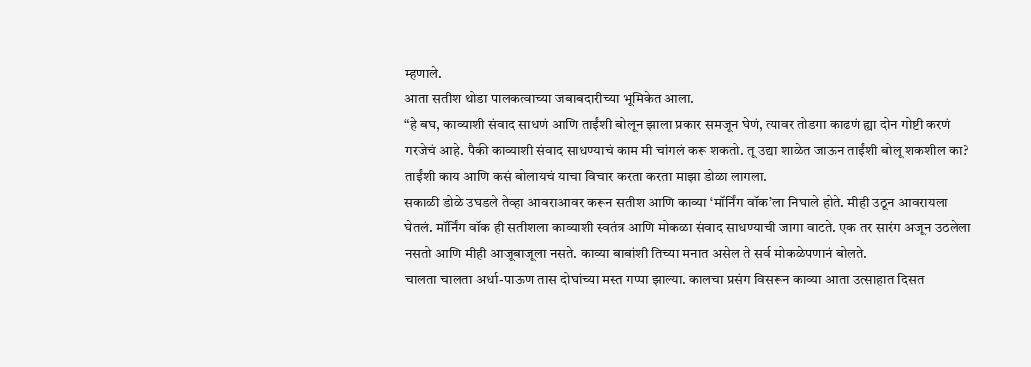म्हणाले.
आता सतीश थोडा पालकत्वाच्या जबाबदारीच्या भूमिकेत आला.
“हे बघ, काव्याशी संवाद साधणं आणि ताईंशी बोलून झाला प्रकार समजून घेणं, त्यावर तोडगा काढणं ह्या दोन गोष्टी करणं गरजेचं आहे. पैकी काव्याशी संवाद साधण्याचं काम मी चांगलं करू शकतो. तू उद्या शाळेत जाऊन ताईंशी बोलू शकशील का?
ताईंशी काय आणि कसं बोलायचं याचा विचार करता करता माझा डोळा लागला.
सकाळी डोळे उघडले तेव्हा आवराआवर करून सतीश आणि काव्या ‘मॉर्निंग वॉक’ला निघाले होते. मीही उठून आवरायला घेतलं. मॉर्निंग वॉक ही सतीशला काव्याशी स्वतंत्र आणि मोकळा संवाद साधण्याची जागा वाटते. एक तर सारंग अजून उठलेला नसतो आणि मीही आजूबाजूला नसते. काव्या बाबांशी तिच्या मनात असेल ते सर्व मोकळेपणानं बोलते.
चालता चालता अर्धा-पाऊण तास दोघांच्या मस्त गप्पा झाल्या. कालचा प्रसंग विसरून काव्या आता उत्साहात दिसत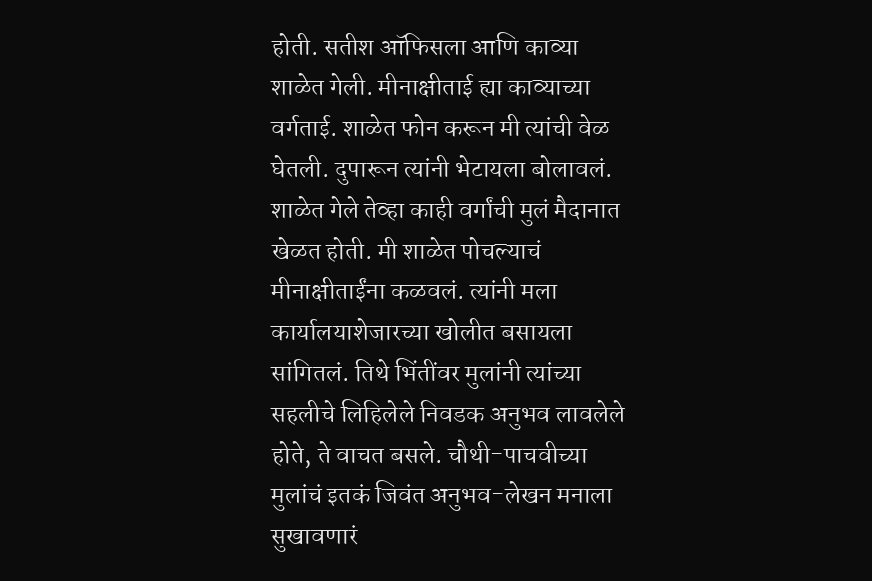होती. सतीश ऑफिसला आणि काव्या शाळेत गेली. मीनाक्षीताई ह्या काव्याच्या वर्गताई. शाळेत फोन करून मी त्यांची वेळ घेतली. दुपारून त्यांनी भेटायला बोलावलं.
शाळेत गेले तेव्हा काही वर्गांची मुलं मैदानात खेळत होती. मी शाळेत पोचल्याचं मीनाक्षीताईंना कळवलं. त्यांनी मला कार्यालयाशेजारच्या खोलीत बसायला सांगितलं. तिथे भिंतींवर मुलांनी त्यांच्या सहलीचे लिहिलेले निवडक अनुभव लावलेले होते, ते वाचत बसले. चौथी-पाचवीच्या मुलांचं इतकं जिवंत अनुभव-लेखन मनाला सुखावणारं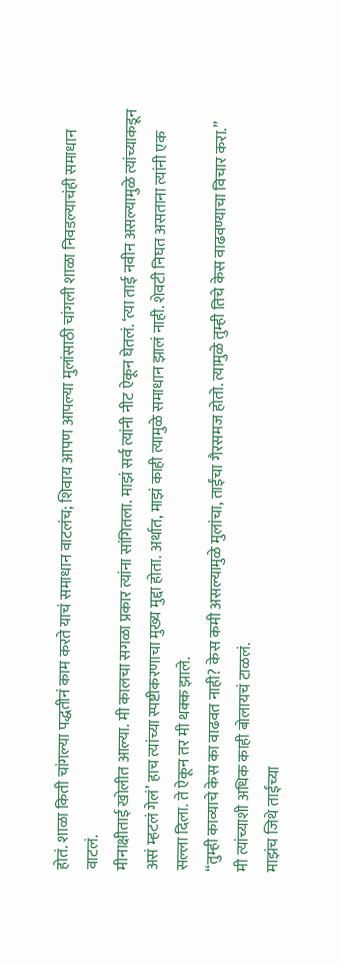होतं. शाळा किती चांगल्या पद्धतीनं काम करते याचं समाधान वाटलंच; शिवाय आपण आपल्या मुलांसाठी चांगली शाळा निवडल्याचंही समाधान वाटलं.
मीनाक्षीताई खोलीत आल्या. मी कालचा सगळा प्रकार त्यांना सांगितला. माझं सर्व त्यांनी नीट ऐकून घेतलं. ‘त्या ताई नवीन असल्यामुळे त्यांच्याकडून असं म्हटलं गेलं’ हाच त्यांच्या स्पष्टीकरणाचा मुख्य मुद्दा होता. अर्थात, माझं काही त्यामुळे समाधान झालं नाही. शेवटी निघत असताना त्यांनी एक सल्ला दिला. ते ऐकून तर मी थक्क झाले.
“तुम्ही काव्याचे केस का वाढवत नाही? केस कमी असल्यामुळे मुलांचा, ताईंचा गैरसमज होतो. त्यामुळे तुम्ही तिचे केस वाढवण्याचा विचार करा.”
मी त्यांच्याशी अधिक काही बोलायचं टाळलं.
माझंच जिथे ताईंच्या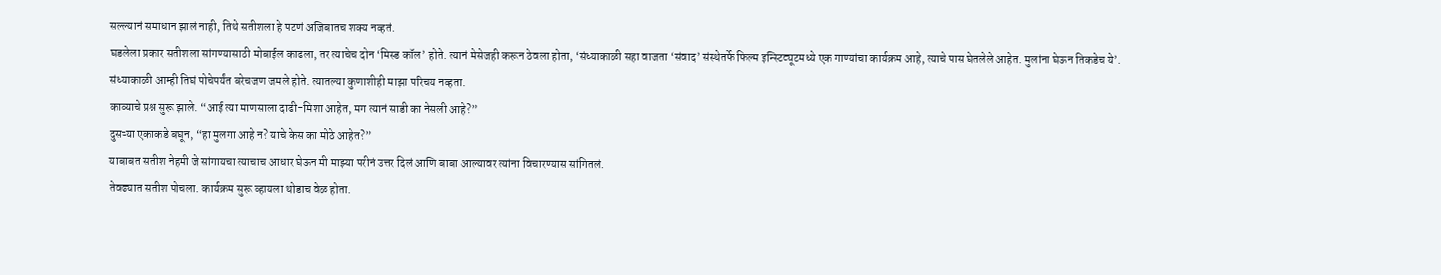सल्ल्यानं समाधान झालं नाही, तिथे सतीशला हे पटणं अजिबातच शक्य नव्हतं.
घडलेला प्रकार सतीशला सांगण्यासाठी मोबाईल काढला, तर त्याचेच दोन ‘मिस्ड कॉल’ होते. त्यानं मेसेजही करून ठेवला होता, ‘संध्याकाळी सहा वाजता ‘संवाद’ संस्थेतर्फे फिल्म इन्स्टिट्यूटमध्ये एक गाण्यांचा कार्यक्रम आहे, त्याचे पास घेतलेले आहेत. मुलांना घेऊन तिकडेच ये’.
संध्याकाळी आम्ही तिघं पोचेपर्यंत बरेचजण जमले होते. त्यातल्या कुणाशीही माझा परिचय नव्हता.
काव्याचे प्रश्न सुरू झाले. “आई त्या माणसाला दाढी-मिशा आहेत, मग त्यानं साडी का नेसली आहे?”
दुसऱ्या एकाकडे बघून, “हा मुलगा आहे न? याचे केस का मोठे आहेत?”
याबाबत सतीश नेहमी जे सांगायचा त्याचाच आधार घेऊन मी माझ्या परीनं उत्तर दिलं आणि बाबा आल्यावर त्यांना विचारण्यास सांगितलं.
तेवढ्यात सतीश पोचला. कार्यक्रम सुरू व्हायला थोडाच वेळ होता.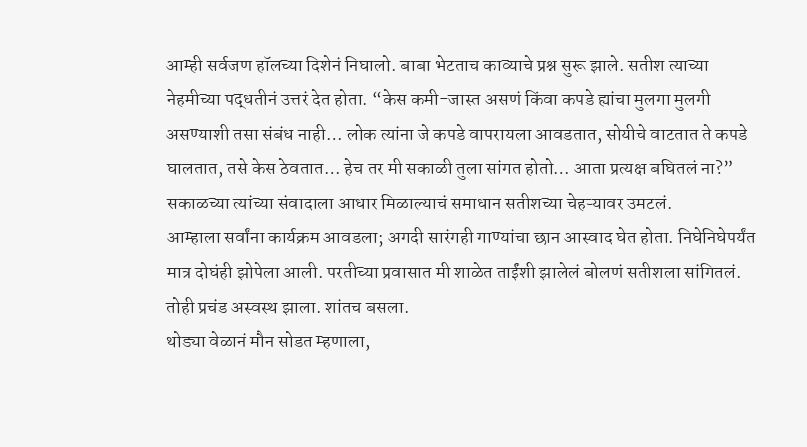आम्ही सर्वजण हॉलच्या दिशेनं निघालो. बाबा भेटताच काव्याचे प्रश्न सुरू झाले. सतीश त्याच्या नेहमीच्या पद्धतीनं उत्तरं देत होता. “केस कमी-जास्त असणं किंवा कपडे ह्यांचा मुलगा मुलगी असण्याशी तसा संबंध नाही… लोक त्यांना जे कपडे वापरायला आवडतात, सोयीचे वाटतात ते कपडे घालतात, तसे केस ठेवतात… हेच तर मी सकाळी तुला सांगत होतो… आता प्रत्यक्ष बघितलं ना?”
सकाळच्या त्यांच्या संवादाला आधार मिळाल्याचं समाधान सतीशच्या चेहऱ्यावर उमटलं.
आम्हाला सर्वांना कार्यक्रम आवडला; अगदी सारंगही गाण्यांचा छान आस्वाद घेत होता. निघेनिघेपर्यंत मात्र दोघंही झोपेला आली. परतीच्या प्रवासात मी शाळेत ताईंशी झालेलं बोलणं सतीशला सांगितलं. तोही प्रचंड अस्वस्थ झाला. शांतच बसला.
थोड्या वेळानं मौन सोडत म्हणाला,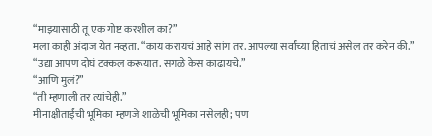“माझ्यासाठी तू एक गोष्ट करशील का?”
मला काही अंदाज येत नव्हता. “काय करायचं आहे सांग तर. आपल्या सर्वांच्या हिताचं असेल तर करेन की.”
“उद्या आपण दोघं टक्कल करूयात. सगळे केस काढायचे.”
“आणि मुलं?”
“ती म्हणाली तर त्यांचेही.”
मीनाक्षीताईंची भूमिका म्हणजे शाळेची भूमिका नसेलही; पण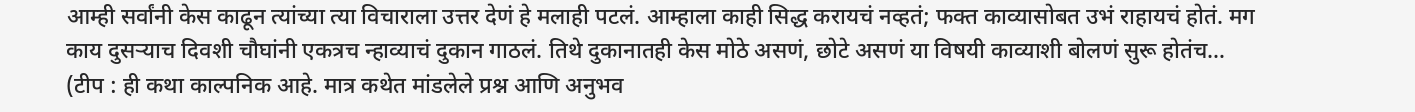आम्ही सर्वांनी केस काढून त्यांच्या त्या विचाराला उत्तर देणं हे मलाही पटलं. आम्हाला काही सिद्ध करायचं नव्हतं; फक्त काव्यासोबत उभं राहायचं होतं. मग काय दुसऱ्याच दिवशी चौघांनी एकत्रच न्हाव्याचं दुकान गाठलं. तिथे दुकानातही केस मोठे असणं, छोटे असणं या विषयी काव्याशी बोलणं सुरू होतंच…
(टीप : ही कथा काल्पनिक आहे. मात्र कथेत मांडलेले प्रश्न आणि अनुभव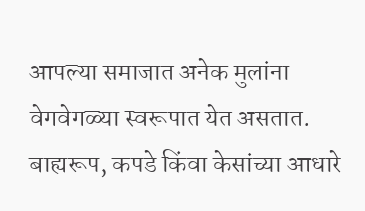आपल्या समाजात अनेक मुलांना वेगवेगळ्या स्वरूपात येत असतात. बाह्यरूप, कपडे किंवा केसांच्या आधारे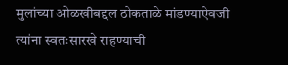मुलांच्या ओळखीबद्दल ठोकताळे मांडण्याऐवजी त्यांना स्वतःसारखे राहण्याची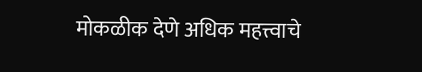मोकळीक देणे अधिक महत्त्वाचे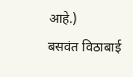आहे.)
बसवंत विठाबाई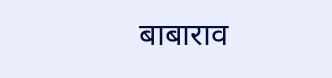बाबाराव